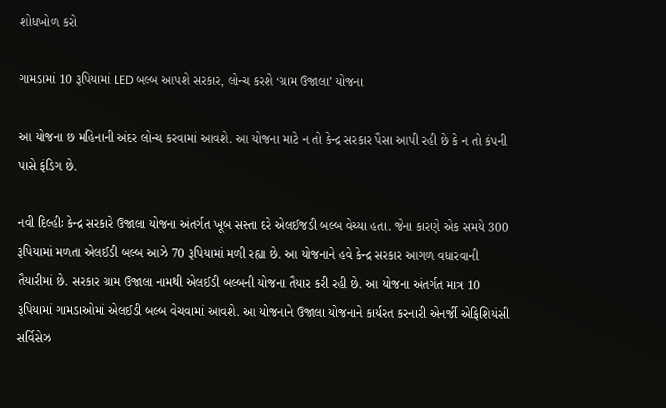શોધખોળ કરો

ગામડામાં 10 રૂપિયામાં LED બલ્બ આપશે સરકાર, લોન્ચ કરશે ‘ગ્રામ ઉજાલા’ યોજના

આ યોજના છ મહિનાની અંદર લોન્ચ કરવામાં આવશે. આ યોજના માટે ન તો કેન્દ્ર સરકાર પૈસા આપી રહી છે કે ન તો કંપની પાસે ફંડિગ છે.

નવી દિલ્હીઃ કેન્દ્ર સરકારે ઉજાલા યોજના અંતર્ગત ખૂબ સસ્તા દરે એલઈજડી બલ્બ વેચ્યા હતા. જેના કારણે એક સમયે 300 રૂપિયામાં મળતા એલઈડી બલ્બ આઝે 70 રૂપિયામાં મળી રહ્યા છે. આ યોજનાને હવે કેન્દ્ર સરકાર આગળ વધારવાની તૈયારીમાં છે. સરકાર ગ્રામ ઉજાલા નામથી એલઈડી બલ્બની યોજના તૈયાર કરી રહી છે. આ યોજના અંતર્ગત માત્ર 10 રૂપિયામાં ગામડાઓમાં એલઈડી બલ્બ વેચવામાં આવશે. આ યોજનાને ઉજાલા યોજનાને કાર્યરત કરનારી એનર્જી એફિશિયંસી સર્વિસેઝ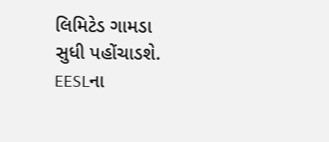લિમિટેડ ગામડા સુધી પહોંચાડશે. EESLના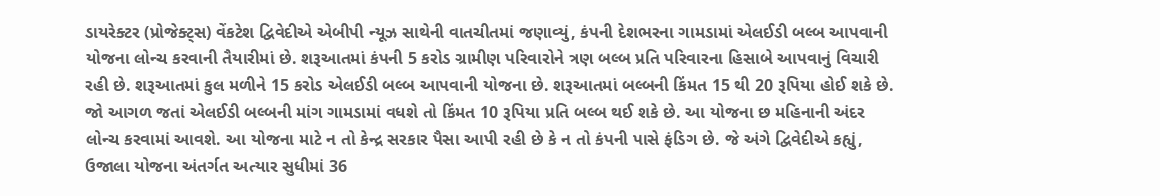ડાયરેક્ટર (પ્રોજેક્ટ્સ) વેંકટેશ દ્વિવેદીએ એબીપી ન્યૂઝ સાથેની વાતચીતમાં જણાવ્યું, કંપની દેશભરના ગામડામાં એલઈડી બલ્બ આપવાની યોજના લોન્ચ કરવાની તૈયારીમાં છે. શરૂઆતમાં કંપની 5 કરોડ ગ્રામીણ પરિવારોને ત્રણ બલ્બ પ્રતિ પરિવારના હિસાબે આપવાનું વિચારી રહી છે. શરૂઆતમાં કુલ મળીને 15 કરોડ એલઈડી બલ્બ આપવાની યોજના છે. શરૂઆતમાં બલ્બની કિંમત 15 થી 20 રૂપિયા હોઈ શકે છે. જો આગળ જતાં એલઈડી બલ્બની માંગ ગામડામાં વધશે તો કિંમત 10 રૂપિયા પ્રતિ બલ્બ થઈ શકે છે. આ યોજના છ મહિનાની અંદર લોન્ચ કરવામાં આવશે. આ યોજના માટે ન તો કેન્દ્ર સરકાર પૈસા આપી રહી છે કે ન તો કંપની પાસે ફંડિગ છે. જે અંગે દ્વિવેદીએ કહ્યું, ઉજાલા યોજના અંતર્ગત અત્યાર સુધીમાં 36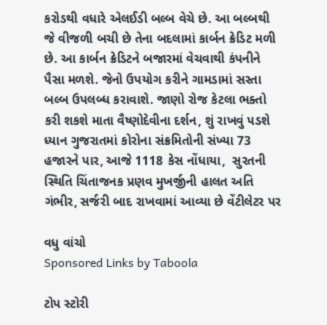કરોડથી વધારે એલઈડી બલ્બ વેચે છે. આ બલ્બથી જે વીજળી બચી છે તેના બદલામાં કાર્બન ક્રેડિટ મળી છે. આ કાર્બન ક્રેડિટને બજારમાં વેચવાથી કંપનીને પૈસા મળશે. જેનો ઉપયોગ કરીને ગામડામાં સસ્તા બલ્બ ઉપલબ્ધ કરાવાશે. જાણો રોજ કેટલા ભક્તો કરી શકશે માતા વૈષ્ણોદેવીના દર્શન, શું રાખવું પડશે ધ્યાન ગુજરાતમાં કોરોના સંક્રમિતોની સંખ્યા 73 હજારને પાર, આજે 1118 કેસ નોંધાયા,  સુરતની સ્થિતિ ચિંતાજનક પ્રણવ મુખર્જીની હાલત અતિ ગંભીર, સર્જરી બાદ રાખવામાં આવ્યા છે વેંટીલેટર પર

વધુ વાંચો
Sponsored Links by Taboola

ટોપ સ્ટોરી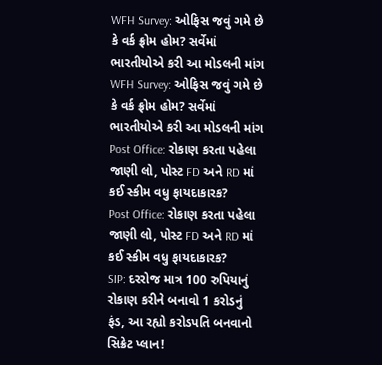WFH Survey: ઓફિસ જવું ગમે છે કે વર્ક ફ્રોમ હોમ? સર્વેમાં ભારતીયોએ કરી આ મોડલની માંગ
WFH Survey: ઓફિસ જવું ગમે છે કે વર્ક ફ્રોમ હોમ? સર્વેમાં ભારતીયોએ કરી આ મોડલની માંગ
Post Office: રોકાણ કરતા પહેલા જાણી લો, પોસ્ટ FD અને RD માં કઈ સ્કીમ વધુ ફાયદાકારક?
Post Office: રોકાણ કરતા પહેલા જાણી લો, પોસ્ટ FD અને RD માં કઈ સ્કીમ વધુ ફાયદાકારક?
SIP: દરરોજ માત્ર 100 રુપિયાનું રોકાણ કરીને બનાવો 1 કરોડનું ફંડ, આ રહ્યો કરોડપતિ બનવાનો સિક્રેટ પ્લાન!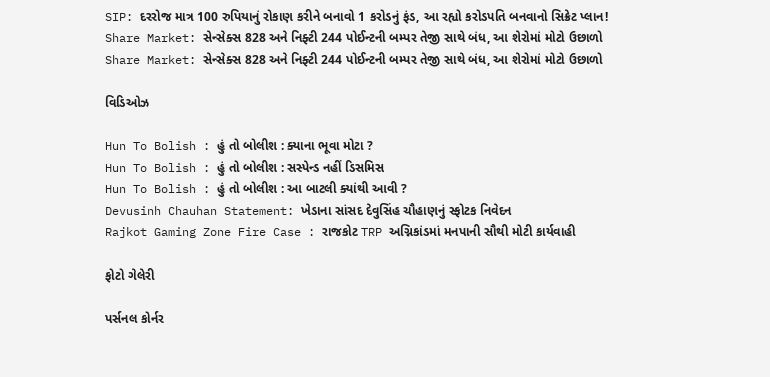SIP: દરરોજ માત્ર 100 રુપિયાનું રોકાણ કરીને બનાવો 1 કરોડનું ફંડ, આ રહ્યો કરોડપતિ બનવાનો સિક્રેટ પ્લાન!
Share Market: સેન્સેક્સ 828 અને નિફ્ટી 244 પોઈન્ટની બમ્પર તેજી સાથે બંધ, આ શેરોમાં મોટો ઉછાળો
Share Market: સેન્સેક્સ 828 અને નિફ્ટી 244 પોઈન્ટની બમ્પર તેજી સાથે બંધ, આ શેરોમાં મોટો ઉછાળો

વિડિઓઝ

Hun To Bolish : હું તો બોલીશ : ક્યાના ભૂવા મોટા ?
Hun To Bolish : હું તો બોલીશ : સસ્પેન્ડ નહીં ડિસમિસ
Hun To Bolish : હું તો બોલીશ : આ બાટલી ક્યાંથી આવી ?
Devusinh Chauhan Statement: ખેડાના સાંસદ દેવુસિંહ ચૌહાણનું સ્ફોટક નિવેદન
Rajkot Gaming Zone Fire Case : રાજકોટ TRP અગ્નિકાંડમાં મનપાની સૌથી મોટી કાર્યવાહી

ફોટો ગેલેરી

પર્સનલ કોર્નર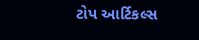ટોપ આર્ટિકલ્સ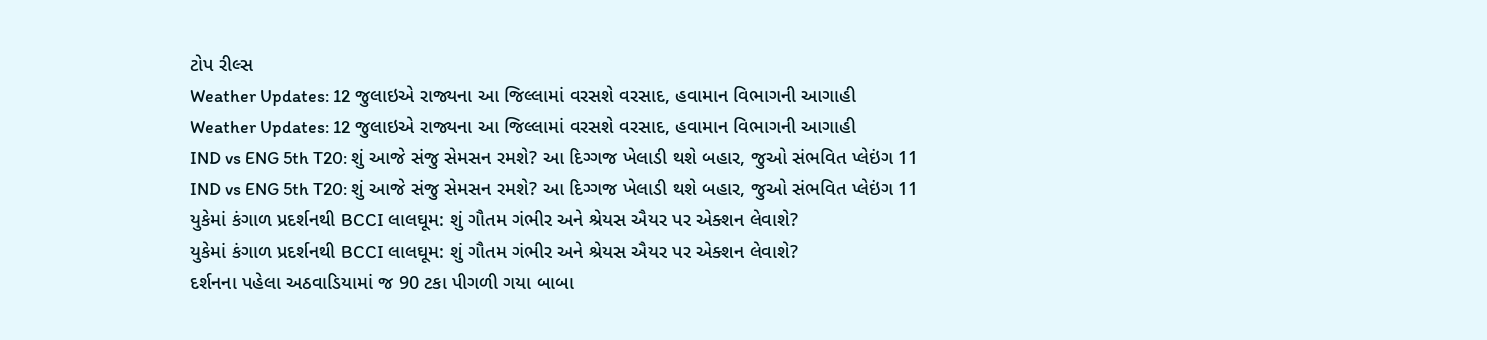ટોપ રીલ્સ
Weather Updates: 12 જુલાઇએ રાજ્યના આ જિલ્લામાં વરસશે વરસાદ, હવામાન વિભાગની આગાહી
Weather Updates: 12 જુલાઇએ રાજ્યના આ જિલ્લામાં વરસશે વરસાદ, હવામાન વિભાગની આગાહી
IND vs ENG 5th T20: શું આજે સંજુ સેમસન રમશે? આ દિગ્ગજ ખેલાડી થશે બહાર, જુઓ સંભવિત પ્લેઇંગ 11
IND vs ENG 5th T20: શું આજે સંજુ સેમસન રમશે? આ દિગ્ગજ ખેલાડી થશે બહાર, જુઓ સંભવિત પ્લેઇંગ 11
યુકેમાં કંગાળ પ્રદર્શનથી BCCI લાલઘૂમ: શું ગૌતમ ગંભીર અને શ્રેયસ ઐયર પર એક્શન લેવાશે?
યુકેમાં કંગાળ પ્રદર્શનથી BCCI લાલઘૂમ: શું ગૌતમ ગંભીર અને શ્રેયસ ઐયર પર એક્શન લેવાશે?
દર્શનના પહેલા અઠવાડિયામાં જ 90 ટકા પીગળી ગયા બાબા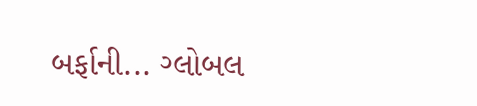બર્ફાની... ગ્લોબલ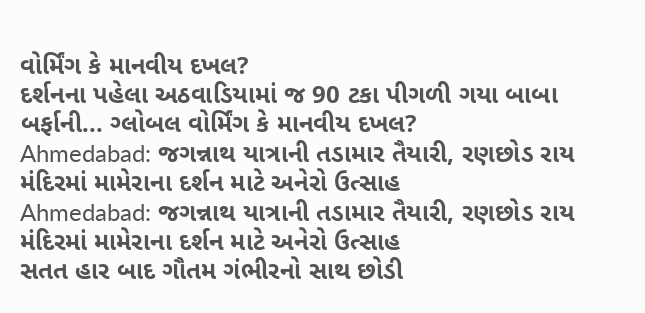વોર્મિંગ કે માનવીય દખલ?
દર્શનના પહેલા અઠવાડિયામાં જ 90 ટકા પીગળી ગયા બાબા બર્ફાની... ગ્લોબલ વોર્મિંગ કે માનવીય દખલ?
Ahmedabad: જગન્નાથ યાત્રાની તડામાર તૈયારી, રણછોડ રાય મંદિરમાં મામેરાના દર્શન માટે અનેરો ઉત્સાહ
Ahmedabad: જગન્નાથ યાત્રાની તડામાર તૈયારી, રણછોડ રાય મંદિરમાં મામેરાના દર્શન માટે અનેરો ઉત્સાહ
સતત હાર બાદ ગૌતમ ગંભીરનો સાથ છોડી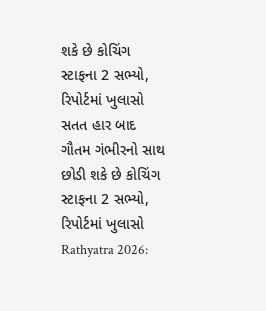શકે છે કોચિંગ સ્ટાફના 2 સભ્યો, રિપોર્ટમાં ખુલાસો
સતત હાર બાદ ગૌતમ ગંભીરનો સાથ છોડી શકે છે કોચિંગ સ્ટાફના 2 સભ્યો, રિપોર્ટમાં ખુલાસો
Rathyatra 2026: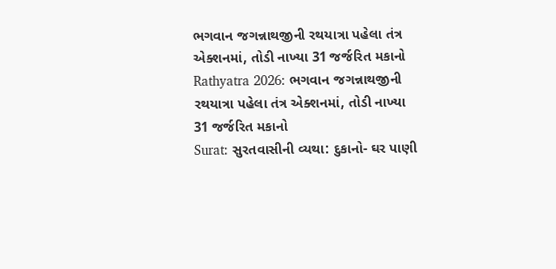ભગવાન જગન્નાથજીની રથયાત્રા પહેલા તંત્ર એક્શનમાં, તોડી નાખ્યા 31 જર્જરિત મકાનો
Rathyatra 2026: ભગવાન જગન્નાથજીની રથયાત્રા પહેલા તંત્ર એક્શનમાં, તોડી નાખ્યા 31 જર્જરિત મકાનો
Surat: સુરતવાસીની વ્યથા: દુકાનો- ઘર પાણી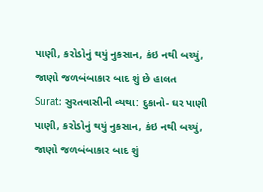પાણી, કરોડોનું થયું નુકસાન, કંઇ નથી બચ્યું, જાણો જળબંબાકાર બાદ શું છે હાલત
Surat: સુરતવાસીની વ્યથા: દુકાનો- ઘર પાણી પાણી, કરોડોનું થયું નુકસાન, કંઇ નથી બચ્યું, જાણો જળબંબાકાર બાદ શું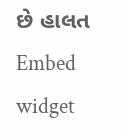છે હાલત
Embed widget